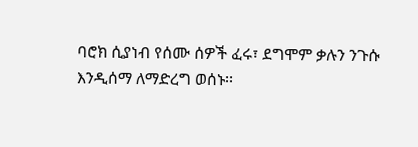ባሮክ ሲያነብ የሰሙ ሰዎች ፈሩ፣ ደግሞም ቃሉን ንጉሱ እንዲሰማ ለማድረግ ወሰኑ፡፡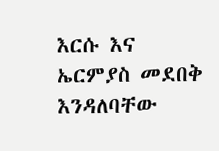እርሱ እና ኤርምያስ መደበቅ እንዳለባቸው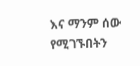እና ማንም ሰው የሚገኙበትን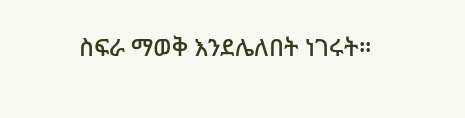ስፍራ ማወቅ እንደሌለበት ነገሩት፡፡